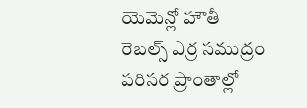యెమెన్లో హౌతీ రెబల్స్ ఎర్ర సముద్రం పరిసర ప్రాంతాల్లో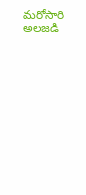మరోసారి అలజడి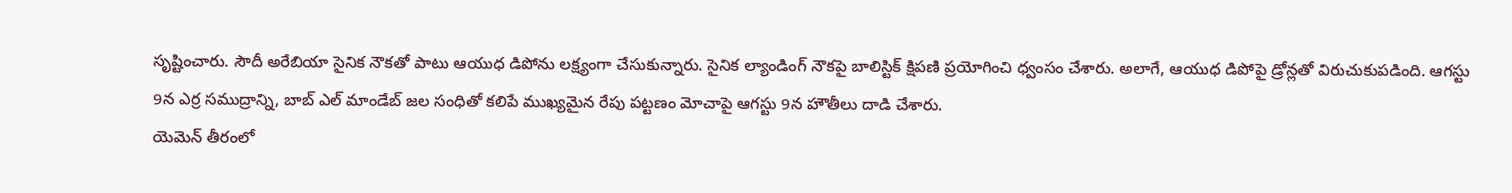సృష్టించారు. సౌదీ అరేబియా సైనిక నౌకతో పాటు ఆయుధ డిపోను లక్ష్యంగా చేసుకున్నారు. సైనిక ల్యాండింగ్ నౌకపై బాలిస్టిక్ క్షిపణి ప్రయోగించి ధ్వంసం చేశారు. అలాగే, ఆయుధ డిపోపై డ్రోన్లతో విరుచుకుపడింది. ఆగస్టు 9న ఎర్ర సముద్రాన్ని, బాబ్ ఎల్ మాండేబ్ జల సంధితో కలిపే ముఖ్యమైన రేపు పట్టణం మోచాపై ఆగస్టు 9న హౌతీలు దాడి చేశారు.
యెమెన్ తీరంలో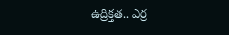ఉద్రిక్తత.. ఎర్ర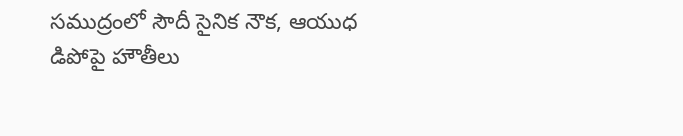సముద్రంలో సౌదీ సైనిక నౌక, ఆయుధ డిపోపై హౌతీలు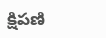క్షిపణి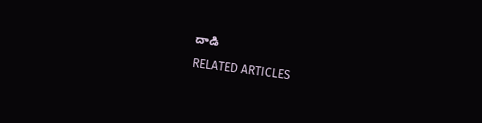దాడి
RELATED ARTICLES